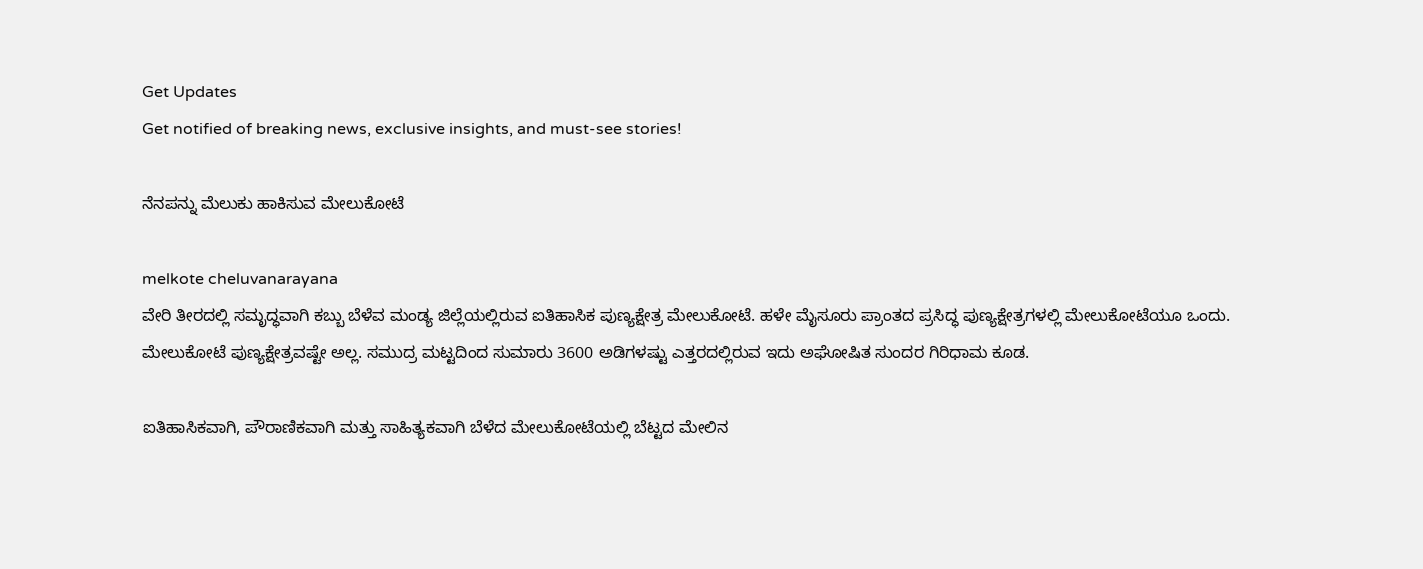Get Updates
Get notified of breaking news, exclusive insights, and must-see stories!

ನೆನಪನ್ನು ಮೆಲುಕು ಹಾಕಿಸುವ ಮೇಲುಕೋಟೆ

melkote cheluvanarayana
ವೇರಿ ತೀರದಲ್ಲಿ ಸಮೃದ್ಧವಾಗಿ ಕಬ್ಬು ಬೆಳೆವ ಮಂಡ್ಯ ಜಿಲ್ಲೆಯಲ್ಲಿರುವ ಐತಿಹಾಸಿಕ ಪುಣ್ಯಕ್ಷೇತ್ರ ಮೇಲುಕೋಟೆ. ಹಳೇ ಮೈಸೂರು ಪ್ರಾಂತದ ಪ್ರಸಿದ್ಧ ಪುಣ್ಯಕ್ಷೇತ್ರಗಳಲ್ಲಿ ಮೇಲುಕೋಟೆಯೂ ಒಂದು. ಮೇಲುಕೋಟೆ ಪುಣ್ಯಕ್ಷೇತ್ರವಷ್ಟೇ ಅಲ್ಲ. ಸಮುದ್ರ ಮಟ್ಟದಿಂದ ಸುಮಾರು 3600 ಅಡಿಗಳಷ್ಟು ಎತ್ತರದಲ್ಲಿರುವ ಇದು ಅಘೋಷಿತ ಸುಂದರ ಗಿರಿಧಾಮ ಕೂಡ.

ಐತಿಹಾಸಿಕವಾಗಿ, ಪೌರಾಣಿಕವಾಗಿ ಮತ್ತು ಸಾಹಿತ್ಯಕವಾಗಿ ಬೆಳೆದ ಮೇಲುಕೋಟೆಯಲ್ಲಿ ಬೆಟ್ಟದ ಮೇಲಿನ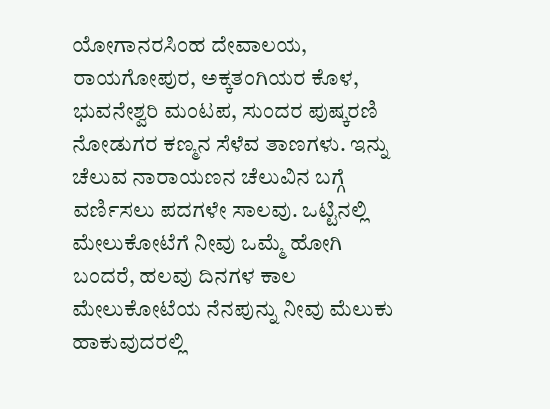ಯೋಗಾನರಸಿಂಹ ದೇವಾಲಯ, ರಾಯಗೋಪುರ, ಅಕ್ಕತಂಗಿಯರ ಕೊಳ, ಭುವನೇಶ್ವರಿ ಮಂಟಪ, ಸುಂದರ ಪುಷ್ಕರಣಿ ನೋಡುಗರ ಕಣ್ಮನ ಸೆಳೆವ ತಾಣಗಳು. ಇನ್ನು ಚೆಲುವ ನಾರಾಯಣನ ಚೆಲುವಿನ ಬಗ್ಗೆ ವರ್ಣಿಸಲು ಪದಗಳೇ ಸಾಲವು. ಒಟ್ಟಿನಲ್ಲಿ ಮೇಲುಕೋಟೆಗೆ ನೀವು ಒಮ್ಮೆ ಹೋಗಿ ಬಂದರೆ, ಹಲವು ದಿನಗಳ ಕಾಲ ಮೇಲುಕೋಟೆಯ ನೆನಪುನ್ನು ನೀವು ಮೆಲುಕು ಹಾಕುವುದರಲ್ಲಿ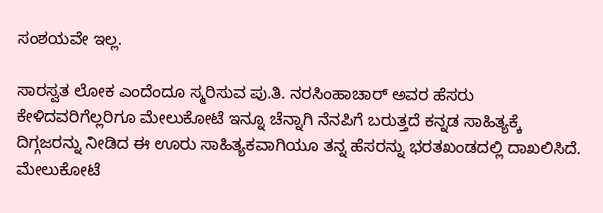ಸಂಶಯವೇ ಇಲ್ಲ.

ಸಾರಸ್ವತ ಲೋಕ ಎಂದೆಂದೂ ಸ್ಮರಿಸುವ ಪು.ತಿ. ನರಸಿಂಹಾಚಾರ್‌ ಅವರ ಹೆಸರು ಕೇಳಿದವರಿಗೆಲ್ಲರಿಗೂ ಮೇಲುಕೋಟೆ ಇನ್ನೂ ಚೆನ್ನಾಗಿ ನೆನಪಿಗೆ ಬರುತ್ತದೆ ಕನ್ನಡ ಸಾಹಿತ್ಯಕ್ಕೆ ದಿಗ್ಗಜರನ್ನು ನೀಡಿದ ಈ ಊರು ಸಾಹಿತ್ಯಕವಾಗಿಯೂ ತನ್ನ ಹೆಸರನ್ನು ಭರತಖಂಡದಲ್ಲಿ ದಾಖಲಿಸಿದೆ. ಮೇಲುಕೋಟೆ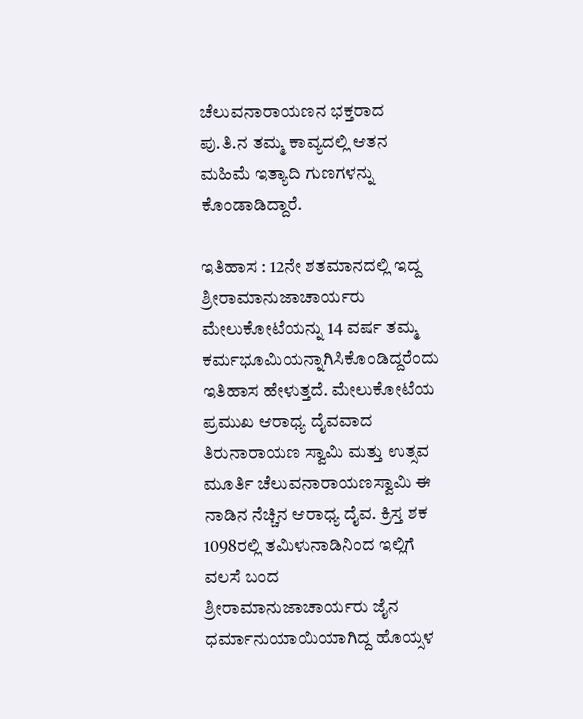ಚೆಲುವನಾರಾಯಣನ ಭಕ್ತರಾದ ಪು.ತಿ.ನ ತಮ್ಮ ಕಾವ್ಯದಲ್ಲಿ ಆತನ ಮಹಿಮೆ ಇತ್ಯಾದಿ ಗುಣಗಳನ್ನು ಕೊಂಡಾಡಿದ್ದಾರೆ.

ಇತಿಹಾಸ : 12ನೇ ಶತಮಾನದಲ್ಲಿ ಇದ್ದ ಶ್ರೀರಾಮಾನುಜಾಚಾರ್ಯರು ಮೇಲುಕೋಟೆಯನ್ನು 14 ವರ್ಷ ತಮ್ಮ ಕರ್ಮಭೂಮಿಯನ್ನಾಗಿಸಿಕೊಂಡಿದ್ದರೆಂದು ಇತಿಹಾಸ ಹೇಳುತ್ತದೆ. ಮೇಲುಕೋಟೆಯ ಪ್ರಮುಖ ಆರಾಧ್ಯ ದೈವವಾದ ತಿರುನಾರಾಯಣ ಸ್ವಾಮಿ ಮತ್ತು ಉತ್ಸವ ಮೂರ್ತಿ ಚೆಲುವನಾರಾಯಣಸ್ವಾಮಿ ಈ ನಾಡಿನ ನೆಚ್ಚಿನ ಆರಾಧ್ಯ ದೈವ. ಕ್ರಿಸ್ತ ಶಕ 1098ರಲ್ಲಿ ತಮಿಳುನಾಡಿನಿಂದ ಇಲ್ಲಿಗೆ ವಲಸೆ ಬಂದ ಶ್ರೀರಾಮಾನುಜಾಚಾರ್ಯರು ಜೈನ ಧರ್ಮಾನುಯಾಯಿಯಾಗಿದ್ದ ಹೊಯ್ಸಳ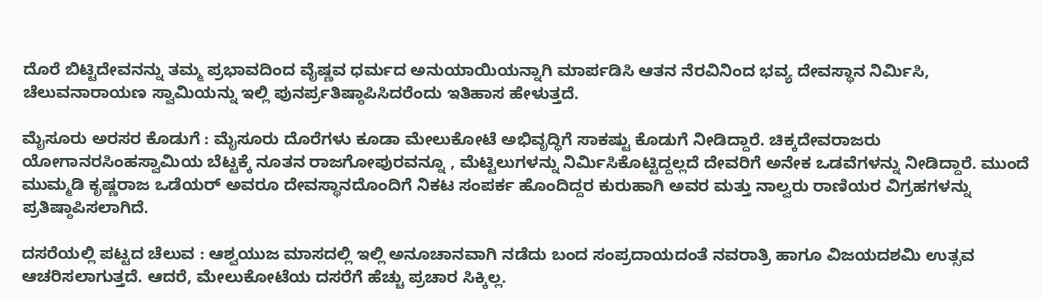ದೊರೆ ಬಿಟ್ಟಿದೇವನನ್ನು ತಮ್ಮ ಪ್ರಭಾವದಿಂದ ವೈಷ್ಣವ ಧರ್ಮದ ಅನುಯಾಯಿಯನ್ನಾಗಿ ಮಾರ್ಪಡಿಸಿ ಆತನ ನೆರವಿನಿಂದ ಭವ್ಯ ದೇವಸ್ಥಾನ ನಿರ್ಮಿಸಿ, ಚೆಲುವನಾರಾಯಣ ಸ್ವಾಮಿಯನ್ನು ಇಲ್ಲಿ ಪುನರ್ಪ್ರತಿಷ್ಠಾಪಿಸಿದರೆಂದು ಇತಿಹಾಸ ಹೇಳುತ್ತದೆ.

ಮೈಸೂರು ಅರಸರ ಕೊಡುಗೆ : ಮೈಸೂರು ದೊರೆಗಳು ಕೂಡಾ ಮೇಲುಕೋಟೆ ಅಭಿವೃದ್ಧಿಗೆ ಸಾಕಷ್ಟು ಕೊಡುಗೆ ನೀಡಿದ್ದಾರೆ. ಚಿಕ್ಕದೇವರಾಜರು ಯೋಗಾನರಸಿಂಹಸ್ವಾಮಿಯ ಬೆಟ್ಟಕ್ಕೆ ನೂತನ ರಾಜಗೋಪುರವನ್ನೂ , ಮೆಟ್ಟಿಲುಗಳನ್ನು ನಿರ್ಮಿಸಿಕೊಟ್ಟಿದ್ದಲ್ಲದೆ ದೇವರಿಗೆ ಅನೇಕ ಒಡವೆಗಳನ್ನು ನೀಡಿದ್ದಾರೆ. ಮುಂದೆ ಮುಮ್ಮಡಿ ಕೃಷ್ಣರಾಜ ಒಡೆಯರ್‌ ಅವರೂ ದೇವಸ್ಥಾನದೊಂದಿಗೆ ನಿಕಟ ಸಂಪರ್ಕ ಹೊಂದಿದ್ದರ ಕುರುಹಾಗಿ ಅವರ ಮತ್ತು ನಾಲ್ವರು ರಾಣಿಯರ ವಿಗ್ರಹಗಳನ್ನು ಪ್ರತಿಷ್ಠಾಪಿಸಲಾಗಿದೆ.

ದಸರೆಯಲ್ಲಿ ಪಟ್ಟದ ಚೆಲುವ : ಆಶ್ವಯುಜ ಮಾಸದಲ್ಲಿ ಇಲ್ಲಿ ಅನೂಚಾನವಾಗಿ ನಡೆದು ಬಂದ ಸಂಪ್ರದಾಯದಂತೆ ನವರಾತ್ರಿ ಹಾಗೂ ವಿಜಯದಶಮಿ ಉತ್ಸವ ಆಚರಿಸಲಾಗುತ್ತದೆ. ಆದರೆ, ಮೇಲುಕೋಟೆಯ ದಸರೆಗೆ ಹೆಚ್ಚು ಪ್ರಚಾರ ಸಿಕ್ಕಿಲ್ಲ.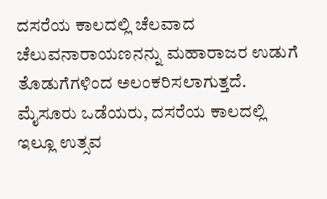ದಸರೆಯ ಕಾಲದಲ್ಲಿ ಚೆಲವಾದ ಚೆಲುವನಾರಾಯಣನನ್ನು ಮಹಾರಾಜರ ಉಡುಗೆ ತೊಡುಗೆಗಳಿಂದ ಅಲಂಕರಿಸಲಾಗುತ್ತದೆ. ಮೈಸೂರು ಒಡೆಯರು, ದಸರೆಯ ಕಾಲದಲ್ಲಿ ಇಲ್ಲೂ ಉತ್ಸವ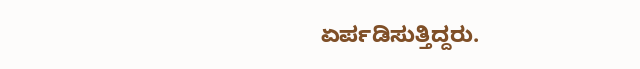ಏರ್ಪಡಿಸುತ್ತಿದ್ದರು.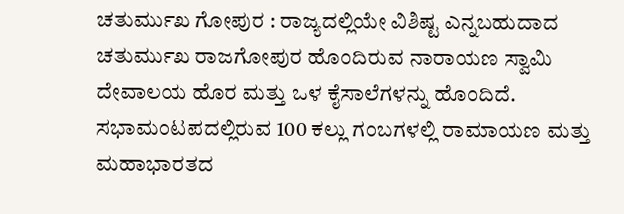ಚತುರ್ಮುಖ ಗೋಪುರ : ರಾಜ್ಯದಲ್ಲಿಯೇ ವಿಶಿಷ್ಟ ಎನ್ನಬಹುದಾದ ಚತುರ್ಮುಖ ರಾಜಗೋಪುರ ಹೊಂದಿರುವ ನಾರಾಯಣ ಸ್ವಾಮಿ ದೇವಾಲಯ ಹೊರ ಮತ್ತು ಒಳ ಕೈಸಾಲೆಗಳನ್ನು ಹೊಂದಿದೆ. ಸಭಾಮಂಟಪದಲ್ಲಿರುವ 100 ಕಲ್ಲು ಗಂಬಗಳಲ್ಲಿ ರಾಮಾಯಣ ಮತ್ತು ಮಹಾಭಾರತದ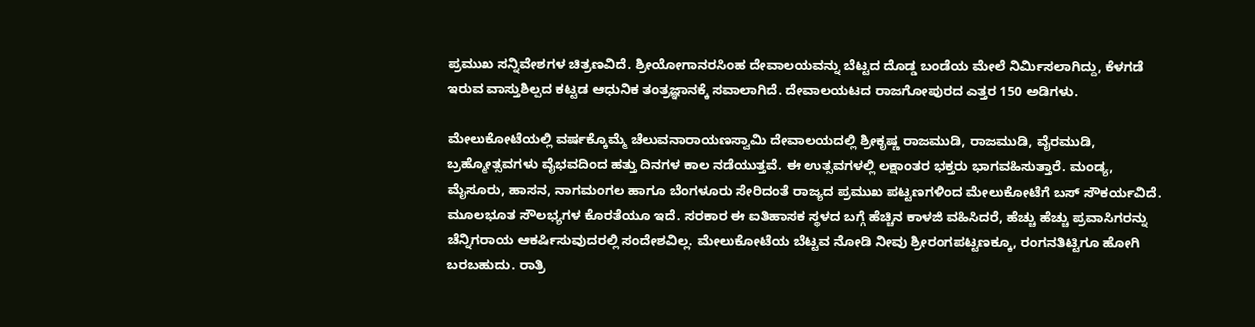ಪ್ರಮುಖ ಸನ್ನಿವೇಶಗಳ ಚಿತ್ರಣವಿದೆ. ಶ್ರೀಯೋಗಾನರಸಿಂಹ ದೇವಾಲಯವನ್ನು ಬೆಟ್ಟದ ದೊಡ್ಡ ಬಂಡೆಯ ಮೇಲೆ ನಿರ್ಮಿಸಲಾಗಿದ್ದು, ಕೆಳಗಡೆ ಇರುವ ವಾಸ್ತುಶಿಲ್ಪದ ಕಟ್ಟಡ ಆಧುನಿಕ ತಂತ್ರಜ್ಞಾನಕ್ಕೆ ಸವಾಲಾಗಿದೆ. ದೇವಾಲಯಟದ ರಾಜಗೋಪುರದ ಎತ್ತರ 150 ಅಡಿಗಳು.

ಮೇಲುಕೋಟೆಯಲ್ಲಿ ವರ್ಷಕ್ಕೊಮ್ಮೆ ಚೆಲುವನಾರಾಯಣಸ್ವಾಮಿ ದೇವಾಲಯದಲ್ಲಿ ಶ್ರೀಕೃಷ್ಣ ರಾಜಮುಡಿ, ರಾಜಮುಡಿ, ವೈರಮುಡಿ, ಬ್ರಹ್ಮೋತ್ಸವಗಳು ವೈಭವದಿಂದ ಹತ್ತು ದಿನಗಳ ಕಾಲ ನಡೆಯುತ್ತವೆ. ಈ ಉತ್ಸವಗಳಲ್ಲಿ ಲಕ್ಷಾಂತರ ಭಕ್ತರು ಭಾಗವಹಿಸುತ್ತಾರೆ. ಮಂಡ್ಯ, ಮೈಸೂರು, ಹಾಸನ, ನಾಗಮಂಗಲ ಹಾಗೂ ಬೆಂಗಳೂರು ಸೇರಿದಂತೆ ರಾಜ್ಯದ ಪ್ರಮುಖ ಪಟ್ಟಣಗಳಿಂದ ಮೇಲುಕೋಟೆಗೆ ಬಸ್‌ ಸೌಕರ್ಯವಿದೆ. ಮೂಲಭೂತ ಸೌಲಭ್ಯಗಳ ಕೊರತೆಯೂ ಇದೆ. ಸರಕಾರ ಈ ಐತಿಹಾಸಕ ಸ್ಥಳದ ಬಗ್ಗೆ ಹೆಚ್ಚಿನ ಕಾಳಜಿ ವಹಿಸಿದರೆ, ಹೆಚ್ಚು ಹೆಚ್ಚು ಪ್ರವಾಸಿಗರನ್ನು ಚೆನ್ನಿಗರಾಯ ಆಕರ್ಷಿಸುವುದರಲ್ಲಿ ಸಂದೇಶವಿಲ್ಲ. ಮೇಲುಕೋಟೆಯ ಬೆಟ್ಟವ ನೋಡಿ ನೀವು ಶ್ರೀರಂಗಪಟ್ಟಣಕ್ಕೂ, ರಂಗನತಿಟ್ಟಿಗೂ ಹೋಗಿ ಬರಬಹುದು. ರಾತ್ರಿ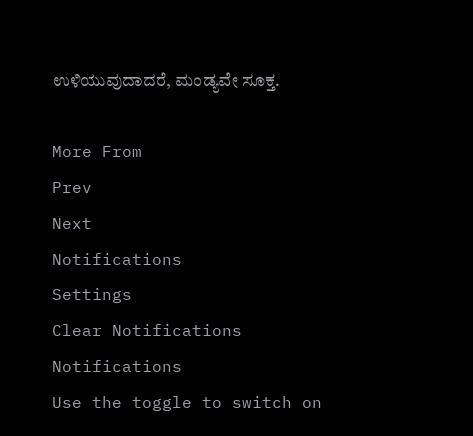ಉಳಿಯುವುದಾದರೆ, ಮಂಡ್ಯವೇ ಸೂಕ್ತ.

More From
Prev
Next
Notifications
Settings
Clear Notifications
Notifications
Use the toggle to switch on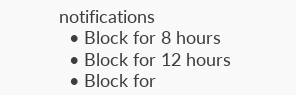notifications
  • Block for 8 hours
  • Block for 12 hours
  • Block for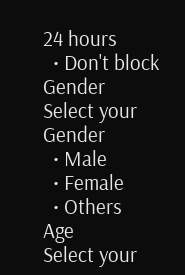24 hours
  • Don't block
Gender
Select your Gender
  • Male
  • Female
  • Others
Age
Select your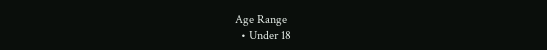Age Range
  • Under 18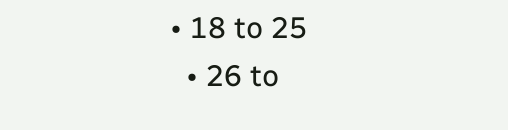• 18 to 25
  • 26 to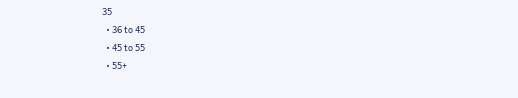35
  • 36 to 45
  • 45 to 55
  • 55+